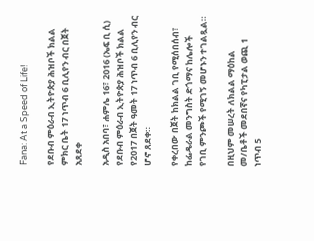Fana: At a Speed of Life!

የደቡብ ምዕራብ ኢትዮጵያ ሕዝቦች ክልል ምክር ቤት 17 ነጥብ 6 ቢሊየን ብር በጀት አጸደቀ

አዲስ አበባ፣ ሐምሌ 16፣ 2016 (ኤፍ ቢ ሲ) የደቡብ ምዕራብ ኢትዮጵያ ሕዝቦች ክልል የ2017 በጀት ዓመት 17 ነጥብ 6 ቢሊየን ብር ሆኖ ጸደቀ።

የቀረበው በጀት ከክልል ገቢ የሚሰበሰብ፣ ከፌዴራል መንግስት ድጎማና ከሌሎች የገቢ ምንጮች የሚገኝ መሆኑን ተገልጿል።

በዚህም መሠረት ለክልል ማዕከል መ/ቤቶች መደበኛና የካፒታል ወጪ 1 ነጥብ 5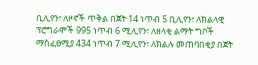ቢሊየን፣ ለዞኖች ጥቅል በጀት 14 ነጥብ 5 ቢሊየን፣ ለክልላዊ ፕሮግራሞች 995 ነጥብ 6 ሚሊየን፣ ለዘላቂ ልማት ግቦች ማስፈፀሚያ 434 ነጥብ 7 ሚሊየን፣ ለክልሉ መጠባበቂያ በጀት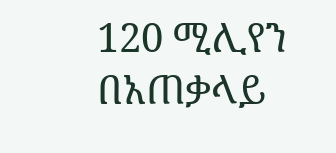120 ሚሊየን በአጠቃላይ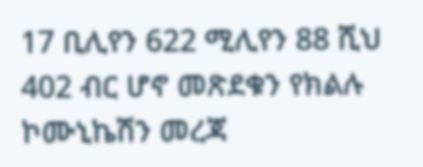17 ቢሊየን 622 ሚሊየን 88 ሺህ 402 ብር ሆኖ መጽደቁን የክልሉ ኮሙኒኬሽን መረጃ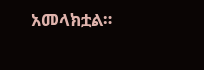አመላክቷል።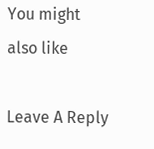You might also like

Leave A Reply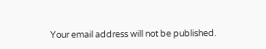Your email address will not be published.